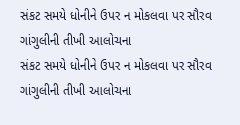સંકટ સમયે ધોનીને ઉપર ન મોકલવા પર સૌરવ ગાંગુલીની તીખી આલોચના
સંકટ સમયે ધોનીને ઉપર ન મોકલવા પર સૌરવ ગાંગુલીની તીખી આલોચના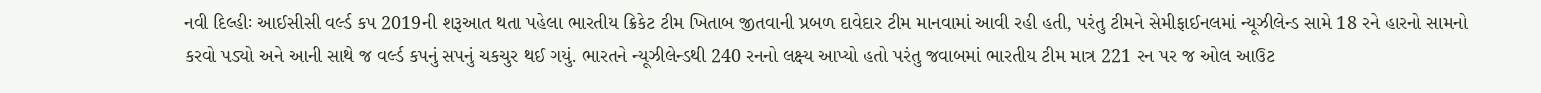નવી દિલ્હીઃ આઈસીસી વર્લ્ડ કપ 2019ની શરૂઆત થતા પહેલા ભારતીય ક્રિકેટ ટીમ ખિતાબ જીતવાની પ્રબળ દાવેદાર ટીમ માનવામાં આવી રહી હતી, પરંતુ ટીમને સેમીફાઈનલમાં ન્યૂઝીલેન્ડ સામે 18 રને હારનો સામનો કરવો પડ્યો અને આની સાથે જ વર્લ્ડ કપનું સપનું ચકચુર થઈ ગયું. ભારતને ન્યૂઝીલેન્ડથી 240 રનનો લક્ષ્ય આપ્યો હતો પરંતુ જવાબમાં ભારતીય ટીમ માત્ર 221 રન પર જ ઓલ આઉટ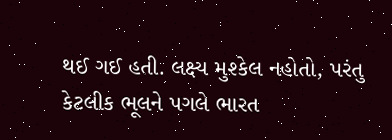થઈ ગઈ હતી. લક્ષ્ય મુશ્કેલ નહોતો, પરંતુ કેટલીક ભૂલને પગલે ભારત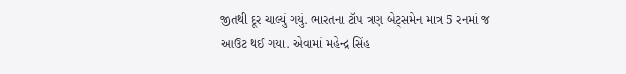જીતથી દૂર ચાલ્યું ગયું. ભારતના ટૉપ ત્રણ બેટ્સમેન માત્ર 5 રનમાં જ આઉટ થઈ ગયા. એવામાં મહેન્દ્ર સિંહ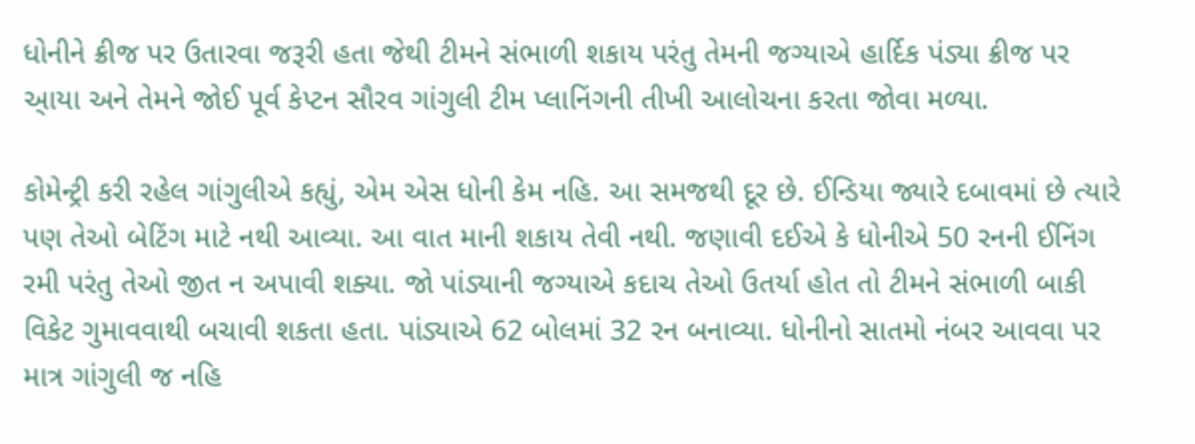ધોનીને ક્રીજ પર ઉતારવા જરૂરી હતા જેથી ટીમને સંભાળી શકાય પરંતુ તેમની જગ્યાએ હાર્દિક પંડ્યા ક્રીજ પર આ્યા અને તેમને જોઈ પૂર્વ કેપ્ટન સૌરવ ગાંગુલી ટીમ પ્લાનિંગની તીખી આલોચના કરતા જોવા મળ્યા.

કોમેન્ટ્રી કરી રહેલ ગાંગુલીએ કહ્યું, એમ એસ ધોની કેમ નહિ. આ સમજથી દૂર છે. ઈન્ડિયા જ્યારે દબાવમાં છે ત્યારે પણ તેઓ બેટિંગ માટે નથી આવ્યા. આ વાત માની શકાય તેવી નથી. જણાવી દઈએ કે ધોનીએ 50 રનની ઈનિંગ રમી પરંતુ તેઓ જીત ન અપાવી શક્યા. જો પાંડ્યાની જગ્યાએ કદાચ તેઓ ઉતર્યા હોત તો ટીમને સંભાળી બાકી વિકેટ ગુમાવવાથી બચાવી શકતા હતા. પાંડ્યાએ 62 બોલમાં 32 રન બનાવ્યા. ધોનીનો સાતમો નંબર આવવા પર માત્ર ગાંગુલી જ નહિ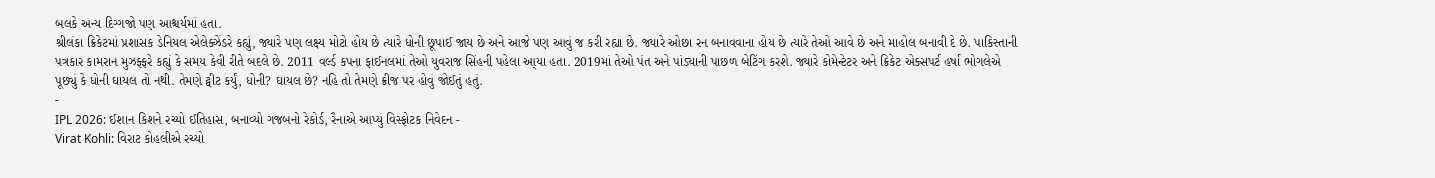બલકે અન્ય દિગ્ગજો પણ આશ્ચર્યમાં હતા.
શ્રીલંકા ક્રિકેટમાં પ્રશાસક ડેનિયલ એલેક્ઝેંડરે કહ્યું, જ્યારે પણ લક્ષ્ય મોટો હોય છે ત્યારે ધોની છૂપાઈ જાય છે અને આજે પણ આવું જ કરી રહ્યા છે. જ્યારે ઓછા રન બનાવવાના હોય છે ત્યારે તેઓ આવે છે અને માહોલ બનાવી દે છે. પાકિસ્તાની પત્રકાર કામરાન મુઝફ્ફરે કહ્યું કે સમય કેવી રીતે બદલે છે. 2011 વર્લ્ડ કપના ફાઈનલમાં તેઓ યુવરાજ સિંહની પહેલા આ્યા હતા. 2019માં તેઓ પંત અને પાંડ્યાની પાછળ બેટિંગ કરશે. જ્યારે કોમેન્ટેટર અને ક્રિકેટ એક્સપર્ટ હર્ષા ભોગલેએ પૂછ્યું કે ધોની ઘાયલ તો નથી. તેમણે ટ્વીટ કર્યું, ધોની? ઘાયલ છે? નહિ તો તેમણે ક્રીજ પર હોવું જોઈતું હતું.
-
IPL 2026: ઈશાન કિશને રચ્યો ઈતિહાસ, બનાવ્યો ગજબનો રેકોર્ડ, રૈનાએ આપ્યું વિસ્ફોટક નિવેદન -
Virat Kohli: વિરાટ કોહલીએ રચ્યો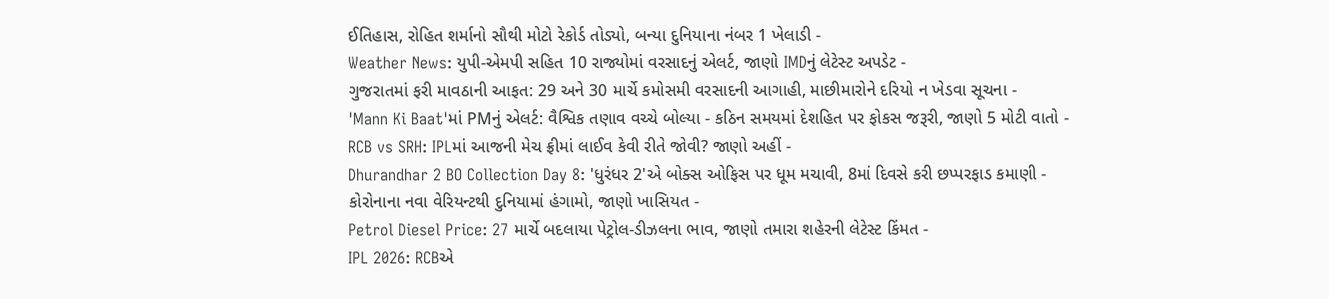ઈતિહાસ, રોહિત શર્માનો સૌથી મોટો રેકોર્ડ તોડ્યો, બન્યા દુનિયાના નંબર 1 ખેલાડી -
Weather News: યુપી-એમપી સહિત 10 રાજ્યોમાં વરસાદનું એલર્ટ, જાણો IMDનું લેટેસ્ટ અપડેટ -
ગુજરાતમાં ફરી માવઠાની આફત: 29 અને 30 માર્ચે કમોસમી વરસાદની આગાહી, માછીમારોને દરિયો ન ખેડવા સૂચના -
'Mann Ki Baat'માં PMનું એલર્ટ: વૈશ્વિક તણાવ વચ્ચે બોલ્યા - કઠિન સમયમાં દેશહિત પર ફોકસ જરૂરી, જાણો 5 મોટી વાતો -
RCB vs SRH: IPLમાં આજની મેચ ફ્રીમાં લાઈવ કેવી રીતે જોવી? જાણો અહીં -
Dhurandhar 2 BO Collection Day 8: 'ધુરંધર 2'એ બોક્સ ઓફિસ પર ધૂમ મચાવી, 8માં દિવસે કરી છપ્પરફાડ કમાણી -
કોરોનાના નવા વેરિયન્ટથી દુનિયામાં હંગામો, જાણો ખાસિયત -
Petrol Diesel Price: 27 માર્ચે બદલાયા પેટ્રોલ-ડીઝલના ભાવ, જાણો તમારા શહેરની લેટેસ્ટ કિંમત -
IPL 2026: RCBએ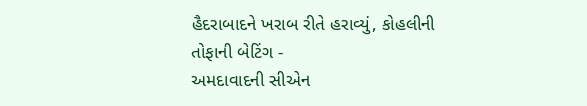હૈદરાબાદને ખરાબ રીતે હરાવ્યું, કોહલીની તોફાની બેટિંગ -
અમદાવાદની સીએન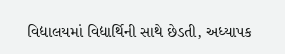વિદ્યાલયમાં વિદ્યાર્થિની સાથે છેડતી, અધ્યાપક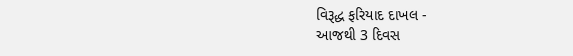વિરૂદ્ધ ફરિયાદ દાખલ -
આજથી 3 દિવસ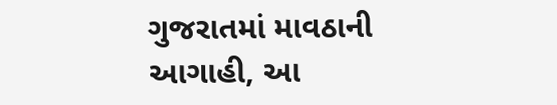ગુજરાતમાં માવઠાની આગાહી, આ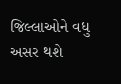જિલ્લાઓને વધુ અસર થશે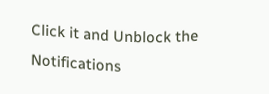Click it and Unblock the Notifications